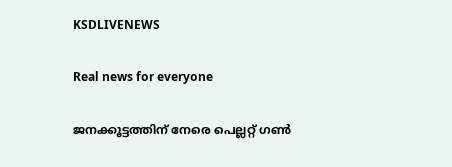KSDLIVENEWS

Real news for everyone

ജനക്കൂട്ടത്തിന് നേരെ പെല്ലറ്റ് ഗണ്‍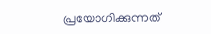പ്രയോഗിക്കുന്നത്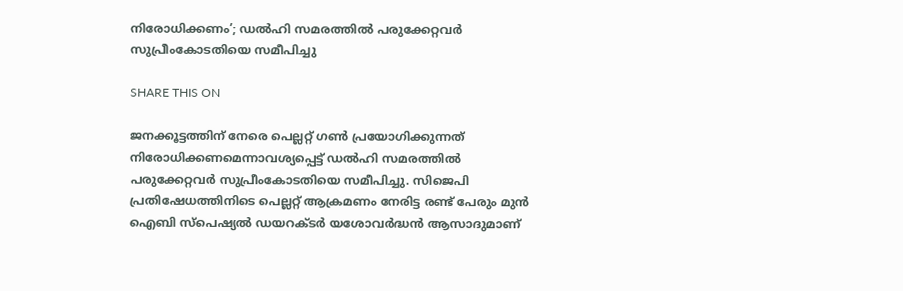നിരോധിക്കണം’; ഡല്‍ഹി സമരത്തില്‍ പരുക്കേറ്റവര്‍ സുപ്രീംകോടതിയെ സമീപിച്ചു

SHARE THIS ON

ജനക്കൂട്ടത്തിന് നേരെ പെല്ലറ്റ് ഗണ്‍ പ്രയോഗിക്കുന്നത് നിരോധിക്കണമെന്നാവശ്യപ്പെട്ട് ഡല്‍ഹി സമരത്തില്‍ പരുക്കേറ്റവര്‍ സുപ്രീംകോടതിയെ സമീപിച്ചു. സിജെപി പ്രതിഷേധത്തിനിടെ പെല്ലറ്റ് ആക്രമണം നേരിട്ട രണ്ട് പേരും മുന്‍ ഐബി സ്പെഷ്യല്‍ ഡയറക്ടര്‍ യശോവര്‍ദ്ധന്‍ ആസാദുമാണ്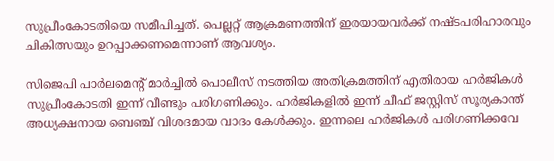സുപ്രീംകോടതിയെ സമീപിച്ചത്. പെല്ലറ്റ് ആക്രമണത്തിന് ഇരയായവര്‍ക്ക് നഷ്ടപരിഹാരവും ചികിത്സയും ഉറപ്പാക്കണമെന്നാണ് ആവശ്യം.

സിജെപി പാര്‍ലമെന്റ് മാര്‍ച്ചില്‍ പൊലീസ് നടത്തിയ അതിക്രമത്തിന് എതിരായ ഹര്‍ജികള്‍ സുപ്രീംകോടതി ഇന്ന് വീണ്ടും പരിഗണിക്കും. ഹര്‍ജികളില്‍ ഇന്ന് ചീഫ് ജസ്റ്റിസ് സൂര്യകാന്ത് അധ്യക്ഷനായ ബെഞ്ച് വിശദമായ വാദം കേള്‍ക്കും. ഇന്നലെ ഹര്‍ജികള്‍ പരിഗണിക്കവേ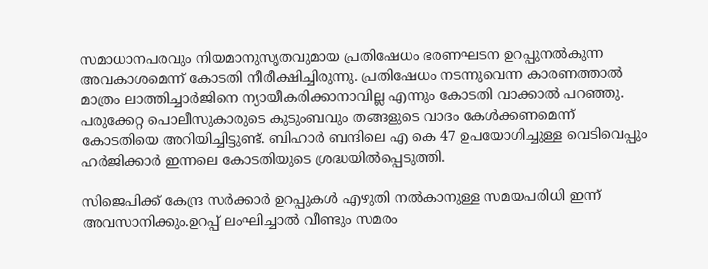സമാധാനപരവും നിയമാനുസൃതവുമായ പ്രതിഷേധം ഭരണഘടന ഉറപ്പുനല്‍കുന്ന അവകാശമെന്ന് കോടതി നീരീക്ഷിച്ചിരുന്നു. പ്രതിഷേധം നടന്നുവെന്ന കാരണത്താല്‍ മാത്രം ലാത്തിച്ചാര്‍ജിനെ ന്യായീകരിക്കാനാവില്ല എന്നും കോടതി വാക്കാല്‍ പറഞ്ഞു. പരുക്കേറ്റ പൊലീസുകാരുടെ കുടുംബവും തങ്ങളുടെ വാദം കേള്‍ക്കണമെന്ന് കോടതിയെ അറിയിച്ചിട്ടുണ്ട്. ബിഹാര്‍ ബന്ദിലെ എ കെ 47 ഉപയോഗിച്ചുള്ള വെടിവെപ്പും ഹര്‍ജിക്കാര്‍ ഇന്നലെ കോടതിയുടെ ശ്രദ്ധയില്‍പ്പെടുത്തി.

സിജെപിക്ക് കേന്ദ്ര സര്‍ക്കാര്‍ ഉറപ്പുകള്‍ എഴുതി നല്‍കാനുള്ള സമയപരിധി ഇന്ന് അവസാനിക്കും.ഉറപ്പ് ലംഘിച്ചാല്‍ വീണ്ടും സമരം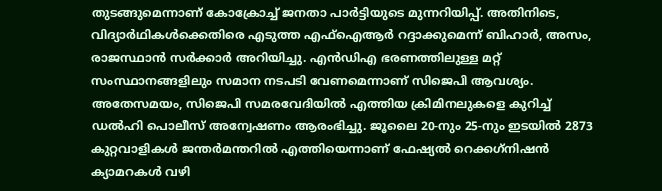തുടങ്ങുമെന്നാണ് കോക്രോച്ച് ജനതാ പാര്‍ട്ടിയുടെ മുന്നറിയിപ്പ്. അതിനിടെ, വിദ്യാര്‍ഥികള്‍ക്കെതിരെ എടുത്ത എഫ്‌ഐആര്‍ റദ്ദാക്കുമെന്ന് ബിഹാര്‍, അസം, രാജസ്ഥാന്‍ സര്‍ക്കാര്‍ അറിയിച്ചു. എന്‍ഡിഎ ഭരണത്തിലുള്ള മറ്റ് സംസ്ഥാനങ്ങളിലും സമാന നടപടി വേണമെന്നാണ് സിജെപി ആവശ്യം. അതേസമയം, സിജെപി സമരവേദിയില്‍ എത്തിയ ക്രിമിനലുകളെ കുറിച്ച് ഡല്‍ഹി പൊലീസ് അന്വേഷണം ആരംഭിച്ചു. ജൂലൈ 20-നും 25-നും ഇടയില്‍ 2873 കുറ്റവാളികള്‍ ജന്തര്‍മന്തറില്‍ എത്തിയെന്നാണ് ഫേഷ്യല്‍ റെക്കഗ്‌നിഷന്‍ ക്യാമറകള്‍ വഴി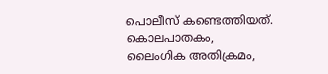പൊലീസ് കണ്ടെത്തിയത്. കൊലപാതകം, ലൈംഗിക അതിക്രമം,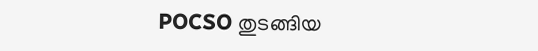POCSO തുടങ്ങിയ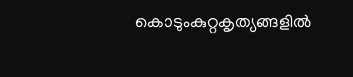കൊടുംകുറ്റകൃത്യങ്ങളില്‍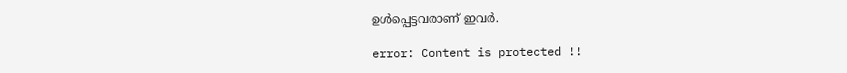ഉള്‍പ്പെട്ടവരാണ് ഇവര്‍.

error: Content is protected !!